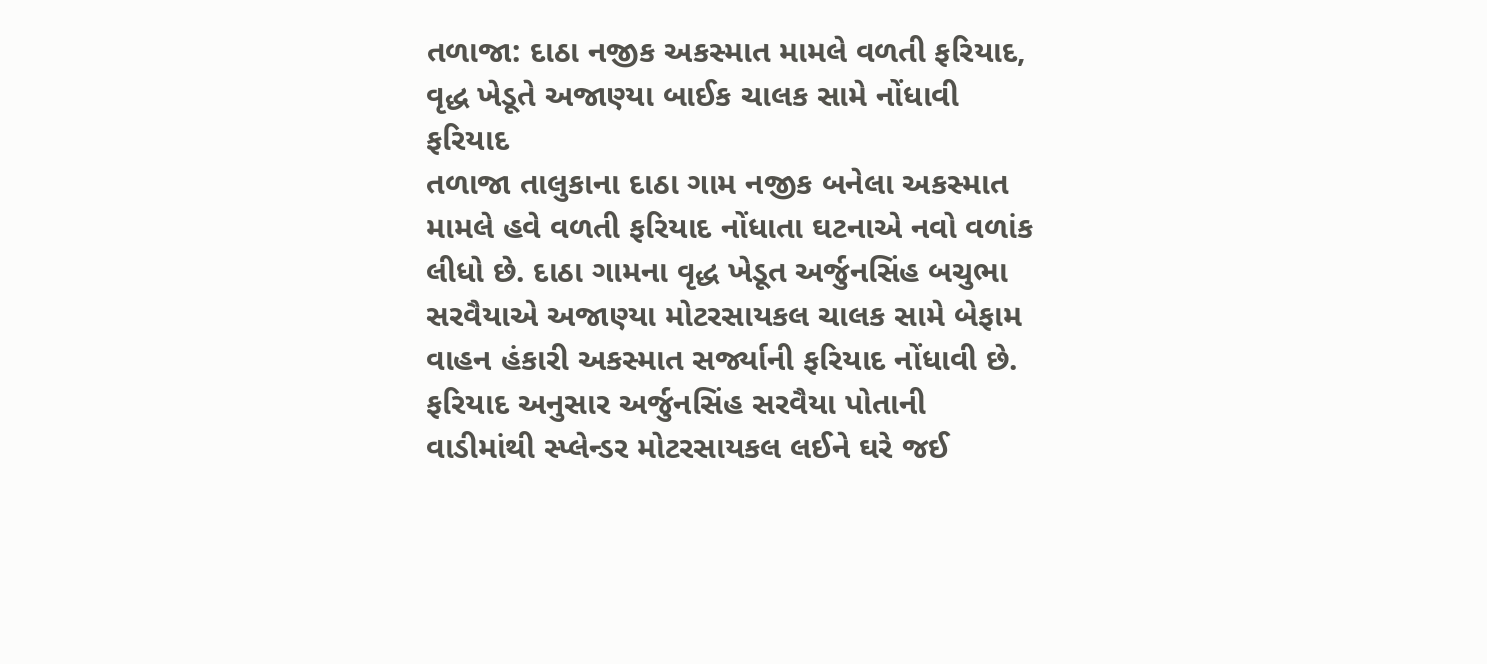તળાજા: દાઠા નજીક અકસ્માત મામલે વળતી ફરિયાદ, વૃદ્ધ ખેડૂતે અજાણ્યા બાઈક ચાલક સામે નોંધાવી ફરિયાદ
તળાજા તાલુકાના દાઠા ગામ નજીક બનેલા અકસ્માત મામલે હવે વળતી ફરિયાદ નોંધાતા ઘટનાએ નવો વળાંક લીધો છે. દાઠા ગામના વૃદ્ધ ખેડૂત અર્જુનસિંહ બચુભા સરવૈયાએ અજાણ્યા મોટરસાયકલ ચાલક સામે બેફામ વાહન હંકારી અકસ્માત સર્જ્યાની ફરિયાદ નોંધાવી છે. ફરિયાદ અનુસાર અર્જુનસિંહ સરવૈયા પોતાની વાડીમાંથી સ્પ્લેન્ડર મોટરસાયકલ લઈને ઘરે જઈ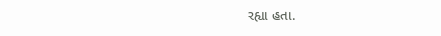રહ્યા હતા.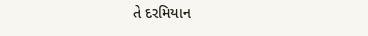તે દરમિયાન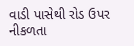વાડી પાસેથી રોડ ઉપર નીકળતા